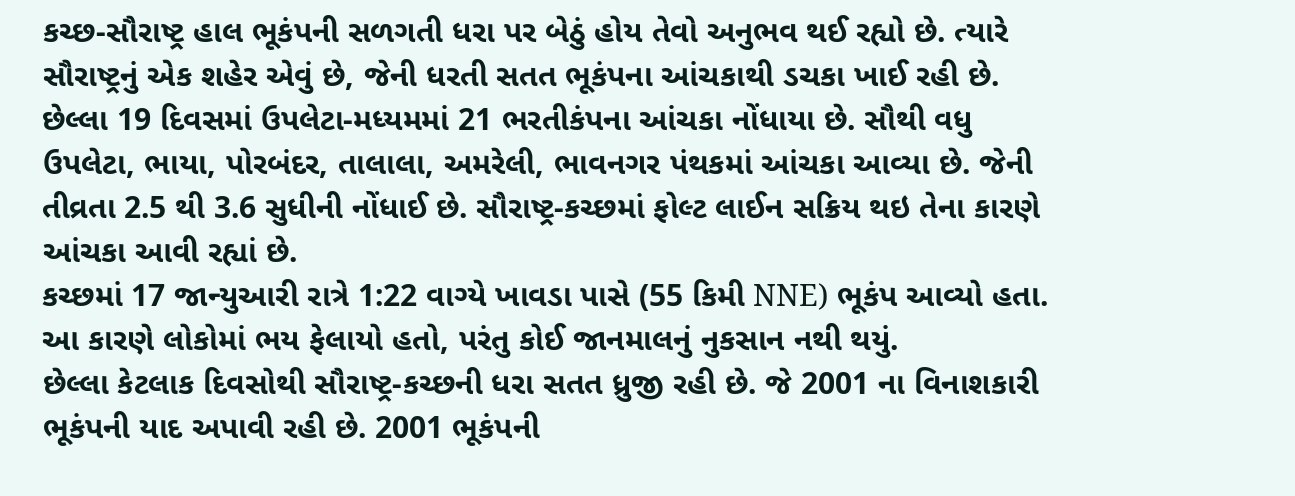કચ્છ-સૌરાષ્ટ્ર હાલ ભૂકંપની સળગતી ધરા પર બેઠું હોય તેવો અનુભવ થઈ રહ્યો છે. ત્યારે સૌરાષ્ટ્રનું એક શહેર એવું છે, જેની ધરતી સતત ભૂકંપના આંચકાથી ડચકા ખાઈ રહી છે. છેલ્લા 19 દિવસમાં ઉપલેટા-મધ્યમમાં 21 ભરતીકંપના આંચકા નોંધાયા છે. સૌથી વધુ ઉપલેટા, ભાયા, પોરબંદર, તાલાલા, અમરેલી, ભાવનગર પંથકમાં આંચકા આવ્યા છે. જેની તીવ્રતા 2.5 થી 3.6 સુધીની નોંધાઈ છે. સૌરાષ્ટ્ર-કચ્છમાં ફોલ્ટ લાઈન સક્રિય થઇ તેના કારણે આંચકા આવી રહ્યાં છે.
કચ્છમાં 17 જાન્યુઆરી રાત્રે 1:22 વાગ્યે ખાવડા પાસે (55 કિમી NNE) ભૂકંપ આવ્યો હતા. આ કારણે લોકોમાં ભય ફેલાયો હતો, પરંતુ કોઈ જાનમાલનું નુકસાન નથી થયું.
છેલ્લા કેટલાક દિવસોથી સૌરાષ્ટ્ર-કચ્છની ધરા સતત ધ્રુજી રહી છે. જે 2001 ના વિનાશકારી ભૂકંપની યાદ અપાવી રહી છે. 2001 ભૂકંપની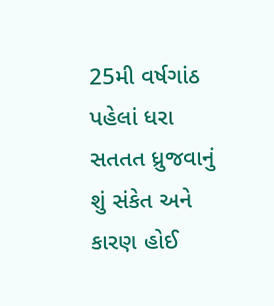25મી વર્ષગાંઠ પહેલાં ધરા સતતત ધ્રુજવાનું શું સંકેત અને કારણ હોઈ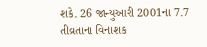શકે. 26 જાન્યુઆરી 2001ના 7.7 તીવ્રતાના વિનાશક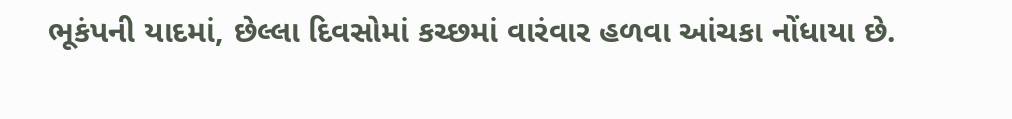ભૂકંપની યાદમાં, છેલ્લા દિવસોમાં કચ્છમાં વારંવાર હળવા આંચકા નોંધાયા છે.